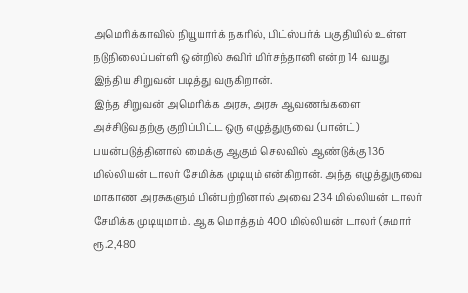அமெரிக்காவில் நியூயார்க் நகரில், பிட்ஸ்பர்க் பகுதியில் உள்ள நடுநிலைப்பள்ளி ஒன்றில் சுவிர் மிர்சந்தானி என்ற 14 வயது இந்திய சிறுவன் படித்து வருகிறான்.
இந்த சிறுவன் அமெரிக்க அரசு, அரசு ஆவணங்களை அச்சிடுவதற்கு குறிப்பிட்ட ஒரு எழுத்துருவை (பான்ட்) பயன்படுத்தினால் மைக்கு ஆகும் செலவில் ஆண்டுக்கு 136 மில்லியன் டாலர் சேமிக்க முடியும் என்கிறான். அந்த எழுத்துருவை மாகாண அரசுகளும் பின்பற்றினால் அவை 234 மில்லியன் டாலர் சேமிக்க முடியுமாம். ஆக மொத்தம் 400 மில்லியன் டாலர் (சுமார் ரூ.2,480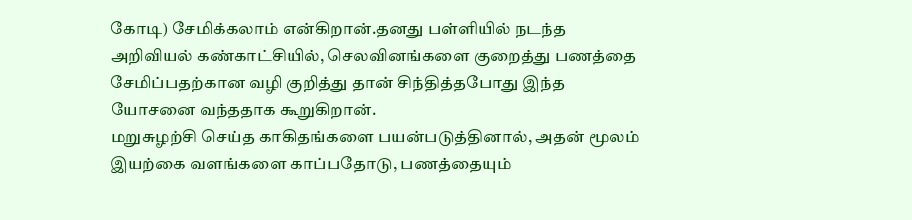கோடி) சேமிக்கலாம் என்கிறான்.தனது பள்ளியில் நடந்த அறிவியல் கண்காட்சியில், செலவினங்களை குறைத்து பணத்தை சேமிப்பதற்கான வழி குறித்து தான் சிந்தித்தபோது இந்த யோசனை வந்ததாக கூறுகிறான்.
மறுசுழற்சி செய்த காகிதங்களை பயன்படுத்தினால், அதன் மூலம் இயற்கை வளங்களை காப்பதோடு, பணத்தையும்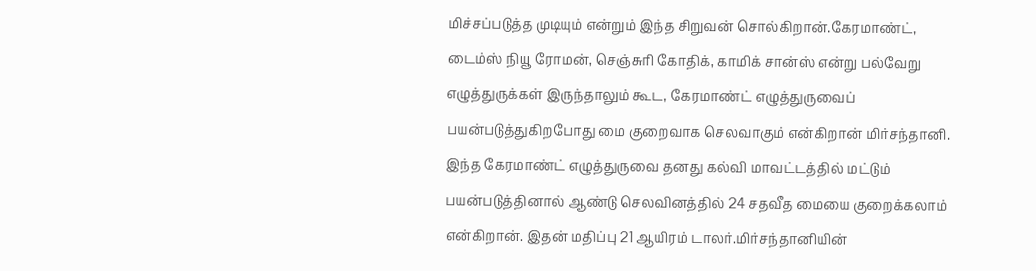மிச்சப்படுத்த முடியும் என்றும் இந்த சிறுவன் சொல்கிறான்.கேரமாண்ட், டைம்ஸ் நியூ ரோமன், செஞ்சுரி கோதிக், காமிக் சான்ஸ் என்று பல்வேறு எழுத்துருக்கள் இருந்தாலும் கூட, கேரமாண்ட் எழுத்துருவைப் பயன்படுத்துகிறபோது மை குறைவாக செலவாகும் என்கிறான் மிர்சந்தானி.
இந்த கேரமாண்ட் எழுத்துருவை தனது கல்வி மாவட்டத்தில் மட்டும் பயன்படுத்தினால் ஆண்டு செலவினத்தில் 24 சதவீத மையை குறைக்கலாம் என்கிறான். இதன் மதிப்பு 21 ஆயிரம் டாலர்.மிர்சந்தானியின்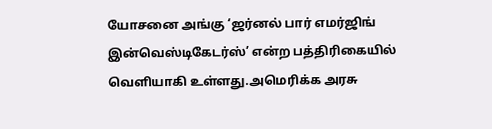யோசனை அங்கு ‘ஜர்னல் பார் எமர்ஜிங் இன்வெஸ்டிகேடர்ஸ்’ என்ற பத்திரிகையில் வெளியாகி உள்ளது.அமெரிக்க அரசு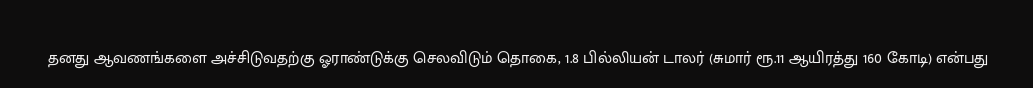தனது ஆவணங்களை அச்சிடுவதற்கு ஓராண்டுக்கு செலவிடும் தொகை, 1.8 பில்லியன் டாலர் (சுமார் ரூ.11 ஆயிரத்து 160 கோடி) என்பது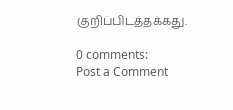குறிப்பிடத்தக்கது.

0 comments:
Post a Comment